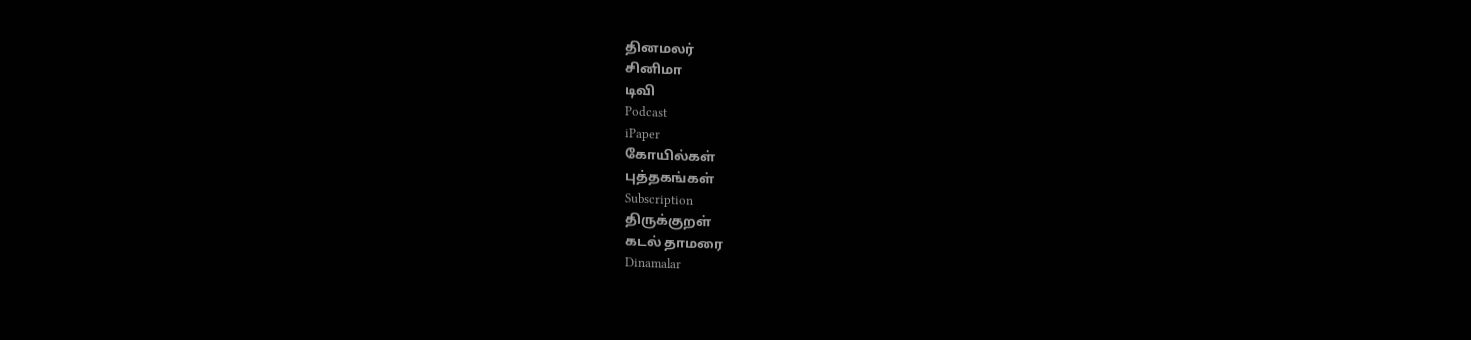தினமலர்
சினிமா
டிவி
Podcast
iPaper
கோயில்கள்
புத்தகங்கள்
Subscription
திருக்குறள்
கடல் தாமரை
Dinamalar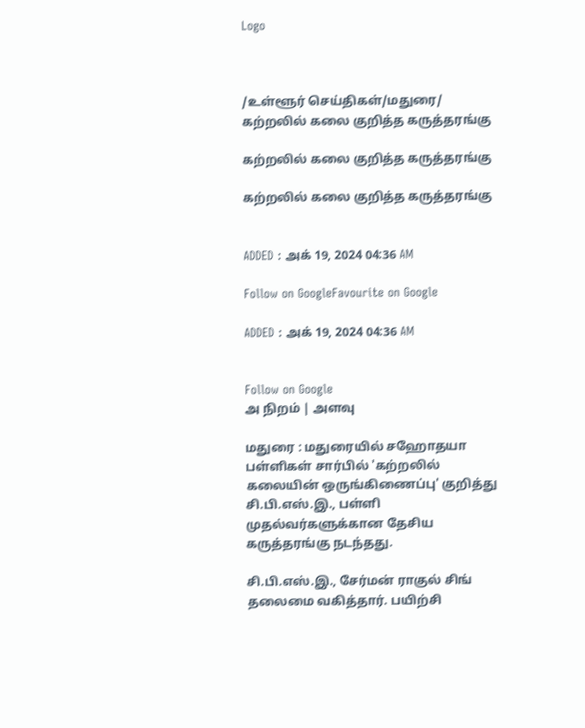Logo



/உள்ளூர் செய்திகள்/மதுரை/ கற்றலில் கலை குறித்த கருத்தரங்கு

கற்றலில் கலை குறித்த கருத்தரங்கு

கற்றலில் கலை குறித்த கருத்தரங்கு


ADDED : அக் 19, 2024 04:36 AM

Follow on GoogleFavourite on Google

ADDED : அக் 19, 2024 04:36 AM


Follow on Google
அ நிறம் | அளவு

மதுரை : மதுரையில் சஹோதயா பள்ளிகள் சார்பில் 'கற்றலில் கலையின் ஒருங்கிணைப்பு' குறித்து சி.பி.எஸ்.இ., பள்ளி முதல்வர்களுக்கான தேசிய கருத்தரங்கு நடந்தது.

சி.பி.எஸ்.இ., சேர்மன் ராகுல் சிங் தலைமை வகித்தார். பயிற்சி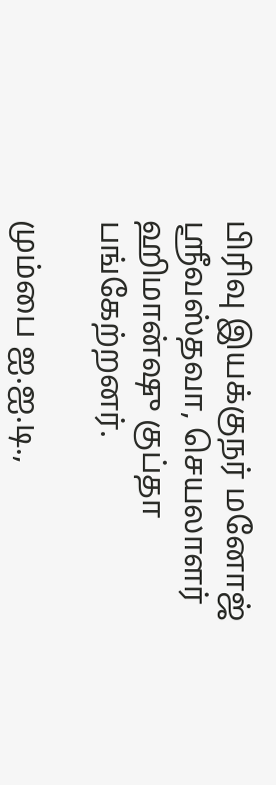பிரிவு இயக்குநர் மனோஜ் ஸ்ரீவஸ்தவா, செயலாளர் ஹிமான்ஷு குப்தா பங்கேற்றனர்.

மும்பை ஐ.ஐ.டி.,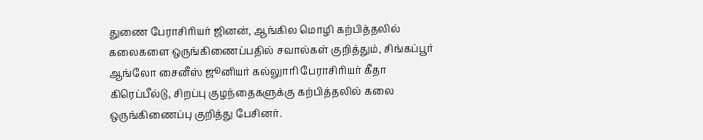துணை பேராசிரியர் ஜினன், ஆங்கில மொழி கற்பித்தலில் கலைகளை ஒருங்கிணைப்பதில் சவால்கள் குறித்தும், சிங்கப்பூர் ஆங்லோ சைனீஸ் ஜூனியர் கல்லுாரி பேராசிரியர் கீதா கிரெப்பீல்டு, சிறப்பு குழந்தைகளுக்கு கற்பித்தலில் கலை ஒருங்கிணைப்பு குறித்து பேசினர்.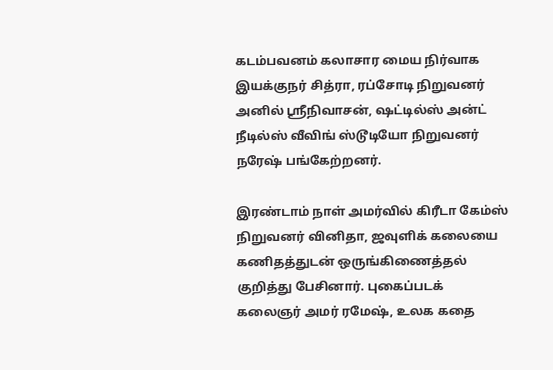கடம்பவனம் கலாசார மைய நிர்வாக இயக்குநர் சித்ரா, ரப்சோடி நிறுவனர் அனில் ஸ்ரீநிவாசன், ஷட்டில்ஸ் அன்ட் நீடில்ஸ் வீவிங் ஸ்டூடியோ நிறுவனர் நரேஷ் பங்கேற்றனர்.

இரண்டாம் நாள் அமர்வில் கிரீடா கேம்ஸ் நிறுவனர் வினிதா, ஜவுளிக் கலையை கணிதத்துடன் ஒருங்கிணைத்தல் குறித்து பேசினார். புகைப்படக் கலைஞர் அமர் ரமேஷ், உலக கதை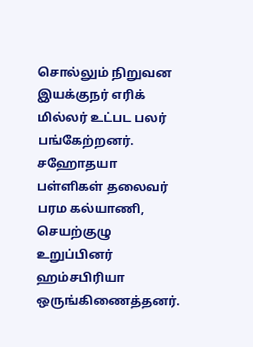சொல்லும் நிறுவன இயக்குநர் எரிக் மில்லர் உட்பட பலர் பங்கேற்றனர். சஹோதயா பள்ளிகள் தலைவர் பரம கல்யாணி, செயற்குழு உறுப்பினர் ஹம்சபிரியா ஒருங்கிணைத்தனர்.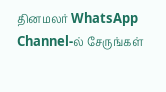தினமலர் WhatsApp Channel-ல் சேருங்கள்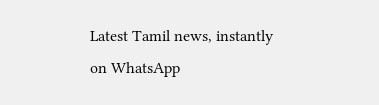Latest Tamil news, instantly on WhatsApp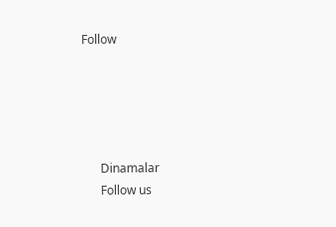Follow





      Dinamalar
      Follow us